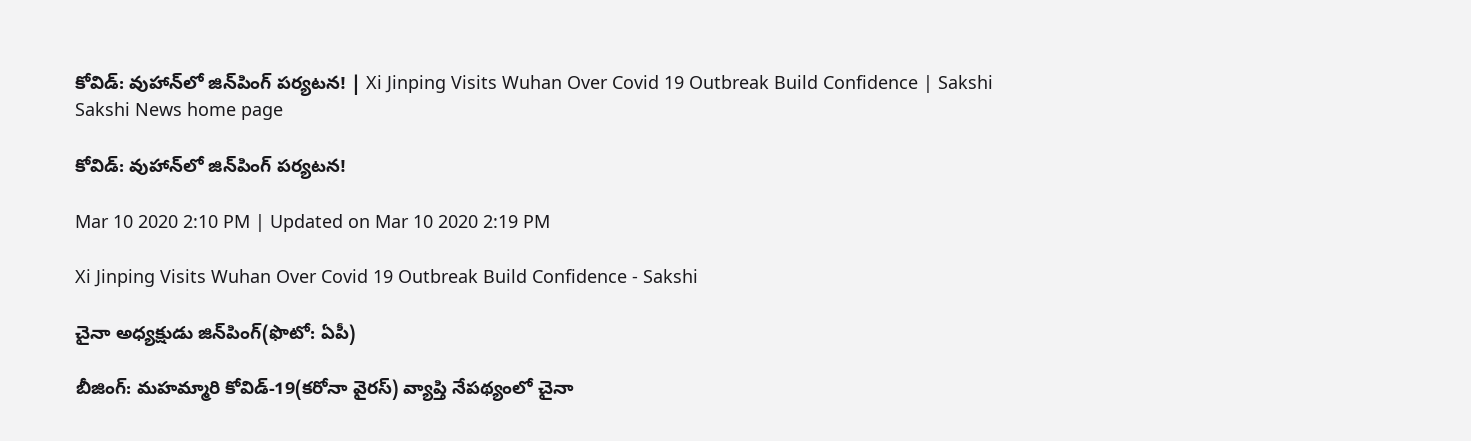కోవిడ్‌: వుహాన్‌లో జిన్‌పింగ్‌ పర్యటన! | Xi Jinping Visits Wuhan Over Covid 19 Outbreak Build Confidence | Sakshi
Sakshi News home page

కోవిడ్‌: వుహాన్‌లో జిన్‌పింగ్‌ పర్యటన!

Mar 10 2020 2:10 PM | Updated on Mar 10 2020 2:19 PM

Xi Jinping Visits Wuhan Over Covid 19 Outbreak Build Confidence - Sakshi

చైనా అధ్యక్షుడు జిన్‌పింగ్‌(ఫొటో: ఏపీ)

బీజింగ్‌: మహమ్మారి కోవిడ్‌-19(కరోనా వైరస్‌) వ్యాప్తి నేపథ్యంలో చైనా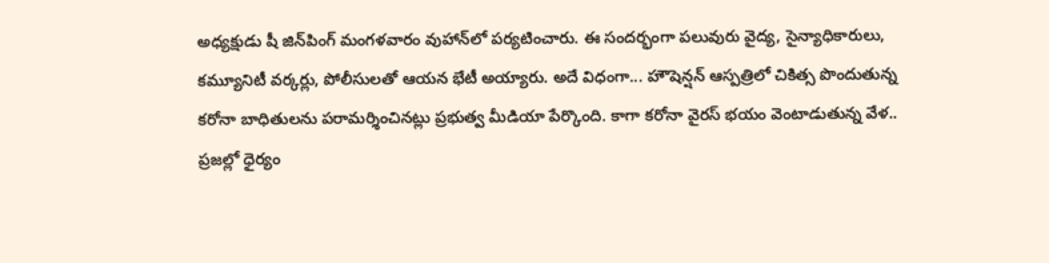అధ్యక్షుడు షీ జిన్‌పింగ్‌ మంగళవారం వుహాన్‌లో పర్యటించారు. ఈ సందర్భంగా పలువురు వైద్య, సైన్యాధికారులు, కమ్యూనిటీ వర్కర్లు, పోలీసులతో ఆయన భేటీ అయ్యారు. అదే విధంగా... హౌషెన్షన్‌ ఆస్పత్రిలో చికిత్స పొందుతున్న కరోనా బాధితులను పరామర్శించినట్లు ప్రభుత్వ మీడియా పేర్కొంది. కాగా కరోనా వైరస్‌ భయం వెంటాడుతున్న వేళ.. ప్రజల్లో ధైర్యం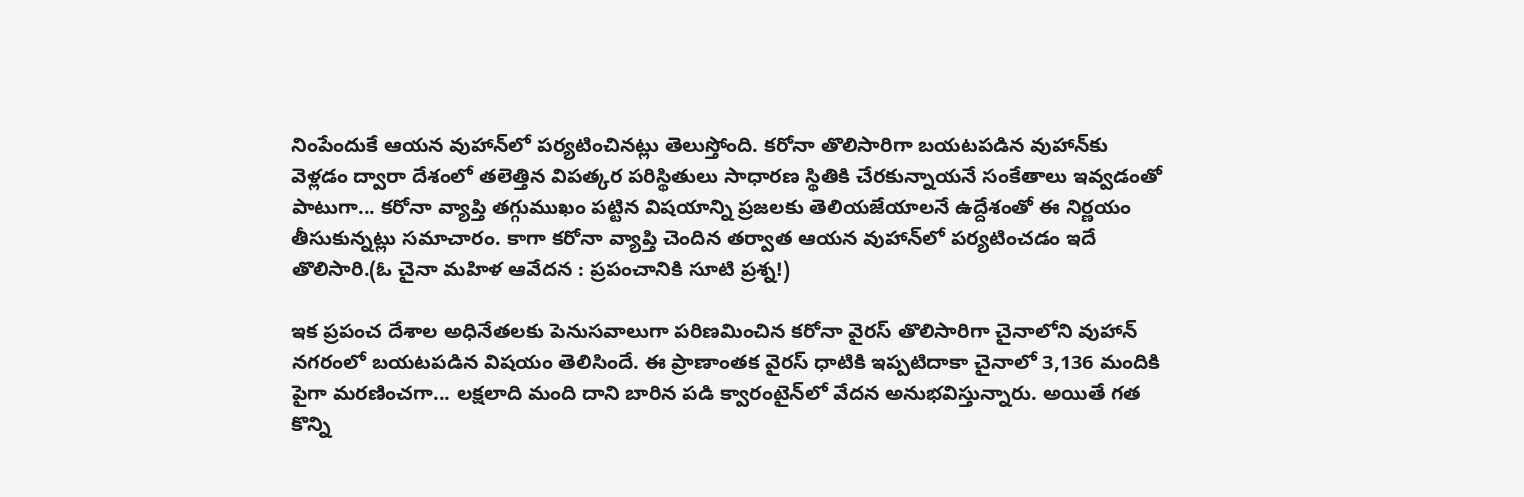నింపేందుకే ఆయన వుహాన్‌లో పర్యటించినట్లు తెలుస్తోంది. కరోనా తొలిసారిగా బయటపడిన వుహాన్‌కు వెళ్లడం ద్వారా దేశంలో తలెత్తిన విపత్కర పరిస్థితులు సాధారణ స్థితికి చేరకున్నాయనే సంకేతాలు ఇవ్వడంతో పాటుగా... కరోనా వ్యాప్తి తగ్గుముఖం పట్టిన విషయాన్ని ప్రజలకు తెలియజేయాలనే ఉద్దేశంతో ఈ నిర్ణయం తీసుకున్నట్లు సమాచారం. కాగా కరోనా వ్యాప్తి చెందిన తర్వాత ఆయన వుహాన్‌లో పర్యటించడం ఇదే తొలిసారి.(ఓ చైనా మహిళ ఆవేదన : ప్రపంచానికి సూటి ప్రశ్న!)

ఇక ప్రపంచ దేశాల అధినేతలకు పెనుసవాలుగా పరిణమించిన కరోనా వైరస్‌ తొలిసారిగా చైనాలోని వుహాన్‌ నగరంలో బయటపడిన విషయం తెలిసిందే. ఈ ప్రాణాంతక వైరస్‌ ధాటికి ఇప్పటిదాకా చైనాలో 3,136 మందికి పైగా మరణించగా... లక్షలాది మంది దాని బారిన పడి క్వారంటైన్‌లో వేదన అనుభవిస్తున్నారు. అయితే గత కొన్ని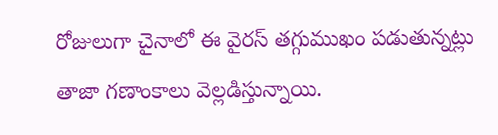రోజులుగా చైనాలో ఈ వైరస్‌ తగ్గుముఖం పడుతున్నట్లు తాజా గణాంకాలు వెల్లడిస్తున్నాయి.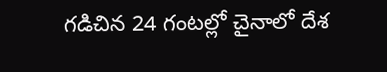గడిచిన 24 గంటల్లో చైనాలో దేశ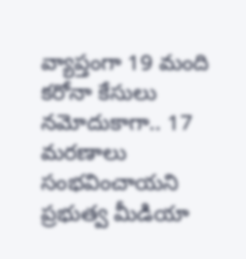వ్యాప్తంగా 19 మంది కరోనా కేసులు నమోదుకాగా.. 17 మరణాలు సంభవించాయని ప్రభుత్వ మీడియా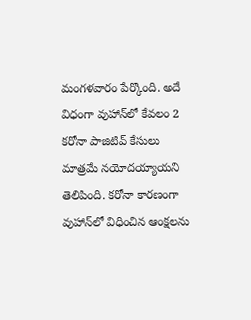మంగళవారం పేర్కొంది. అదే విధంగా వుహాన్‌లో కేవలం 2 కరోనా పాజిటివ్‌ కేసులు మాత్రమే నయోదయ్యాయని తెలిపింది. కరోనా కారణంగా వుహాన్‌లో విధించిన ఆంక్షలను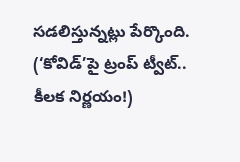సడలిస్తున్నట్లు పేర్కొంది. (‘కోవిడ్‌’పై ట్రంప్‌ ట్వీట్‌.. కీలక నిర్ణయం!)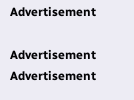Advertisement

Advertisement
Advertisement